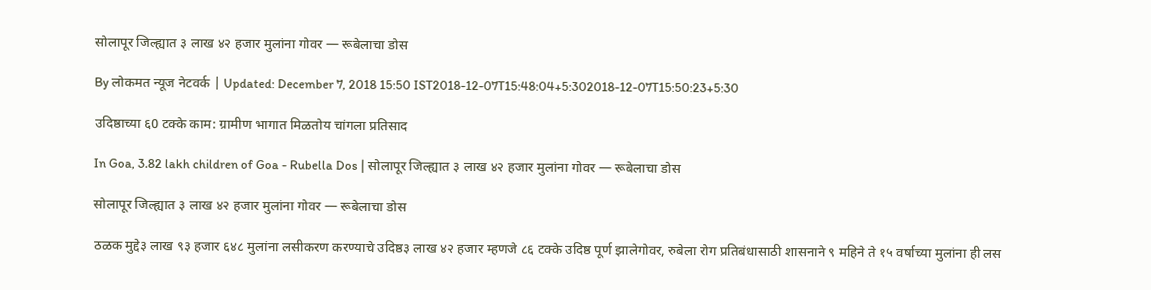सोलापूर जिल्ह्यात ३ लाख ४२ हजार मुलांना गोवर — रूबेलाचा डोस

By लोकमत न्यूज नेटवर्क | Updated: December 7, 2018 15:50 IST2018-12-07T15:48:04+5:302018-12-07T15:50:23+5:30

उदिष्ठाच्या ६0 टक्के काम: ग्रामीण भागात मिळतोय चांगला प्रतिसाद

In Goa, 3.82 lakh children of Goa - Rubella Dos | सोलापूर जिल्ह्यात ३ लाख ४२ हजार मुलांना गोवर — रूबेलाचा डोस

सोलापूर जिल्ह्यात ३ लाख ४२ हजार मुलांना गोवर — रूबेलाचा डोस

ठळक मुद्दे३ लाख ९३ हजार ६४८ मुलांना लसीकरण करण्याचे उदिष्ठ३ लाख ४२ हजार म्हणजे ८६ टक्के उदिष्ठ पूर्ण झालेगोवर, रुबेला रोग प्रतिबंधासाठी शासनाने ९ महिने ते १५ वर्षाच्या मुलांना ही लस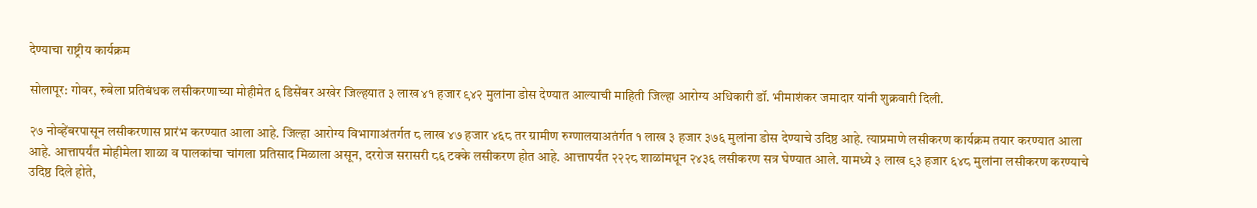देण्याचा राष्ट्रीय कार्यक्रम

सोलापूर: गोवर, रुबेला प्रतिबंधक लसीकरणाच्या मोहीमेत ६ डिसेंबर अखेर जिल्हयात ३ लाख ४१ हजार ९४२ मुलांना डोस देण्यात आल्याची माहिती जिल्हा आरोग्य अधिकारी डॉ. भीमाशंकर जमादार यांनी शुक्रवारी दिली.

२७ नोव्हेंबरपासून लसीकरणास प्रारंभ करण्यात आला आहे. जिल्हा आरोग्य विभागाअंतर्गत ८ लाख ४७ हजार ४६८ तर ग्रामीण रुग्णालयाअतंर्गत १ लाख ३ हजार ३७६ मुलांना डोस देण्याचे उदिष्ठ आहे. त्याप्रमाणे लसीकरण कार्यक्रम तयार करण्यात आला आहे. आत्तापर्यंत मोहीमेला शाळा व पालकांचा चांगला प्रतिसाद मिळाला असून, दररोज सरासरी ८६ टक्के लसीकरण होत आहे. आत्तापर्यंत २२२८ शाळांमधून २४३६ लसीकरण सत्र घेण्यात आले. यामध्ये ३ लाख ९३ हजार ६४८ मुलांना लसीकरण करण्याचे उदिष्ठ दिले होते,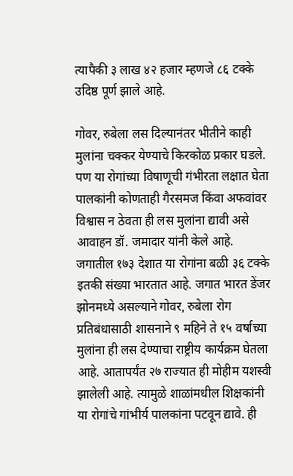त्यापैकी ३ लाख ४२ हजार म्हणजे ८६ टक्के उदिष्ठ पूर्ण झाले आहे.

गोवर, रुबेला लस दिल्यानंतर भीतीने काही मुलांना चक्कर येण्याचे किरकोळ प्रकार घडले. पण या रोगांच्या विषाणूची गंभीरता लक्षात घेता पालकांनी कोणताही गैरसमज किंवा अफवांवर विश्वास न ठेवता ही लस मुलांना द्यावी असे आवाहन डॉ. जमादार यांनी केले आहे. जगातील १७३ देशात या रोगांना बळी ३६ टक्के इतकी संख्या भारतात आहे. जगात भारत डेंजर झोनमध्ये असल्याने गोवर, रुबेला रोग प्रतिबंधासाठी शासनाने ९ महिने ते १५ वर्षाच्या मुलांना ही लस देण्याचा राष्ट्रीय कार्यक्रम घेतला आहे. आतापर्यंत २७ राज्यात ही मोहीम यशस्वी झालेली आहे. त्यामुळे शाळांमधील शिक्षकांनी या रोगांचे गांभीर्य पालकांना पटवून द्यावे. ही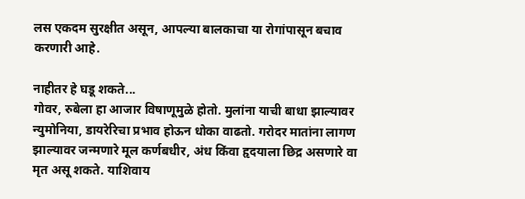लस एकदम सुरक्षीत असून, आपल्या बालकाचा या रोगांपासून बचाव करणारी आहे.

नाहीतर हे घडू शकते...
गोवर, रुबेला हा आजार विषाणूमुळे होतो. मुलांना याची बाधा झाल्यावर न्युमोनिया, डायरेरिचा प्रभाव होऊन धोका वाढतो. गरोदर मातांना लागण झाल्यावर जन्मणारे मूल कर्णबधीर, अंध किंवा हृदयाला छिद्र असणारे वा मृत असू शकते. याशिवाय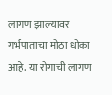लागण झाल्यावर गर्भपाताचा मोठा धोका आहे. या रोगाची लागण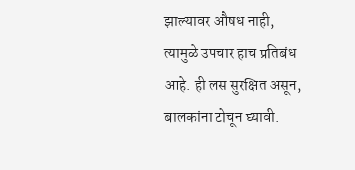झाल्यावर औषध नाही, त्यामुळे उपचार हाच प्रतिबंध आहे. ही लस सुरक्षित असून, बालकांना टोचून घ्यावी.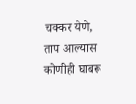चक्कर येणे, ताप आल्यास कोणीही घाबरू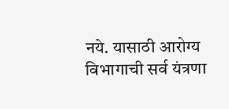नये. यासाठी आरोग्य विभागाची सर्व यंत्रणा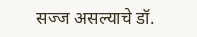सज्ज असल्याचे डॉ.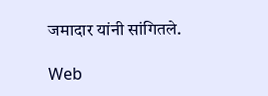जमादार यांनी सांगितले.

Web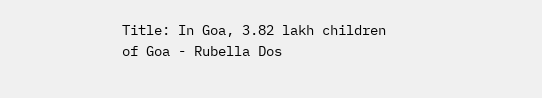Title: In Goa, 3.82 lakh children of Goa - Rubella Dos